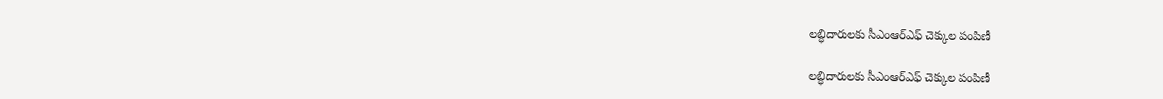లబ్ధిదారులకు సీఎంఆర్ఎఫ్ చెక్కుల పంపిణీ

లబ్ధిదారులకు సీఎంఆర్ఎఫ్ చెక్కుల పంపిణీ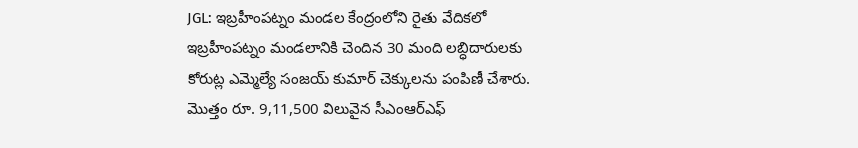JGL: ఇబ్రహీంపట్నం మండల కేంద్రంలోని రైతు వేదికలో ఇబ్రహీంపట్నం మండలానికి చెందిన 30 మంది లబ్ధిదారులకు కోరుట్ల ఎమ్మెల్యే సంజయ్ కుమార్ చెక్కులను పంపిణీ చేశారు. మొత్తం రూ. 9,11,500 విలువైన సీఎంఆర్ఎఫ్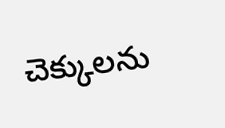చెక్కులను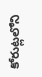కోరుట్లలోని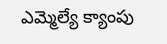ఎమ్మెల్యే క్యాంపు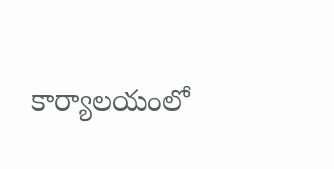కార్యాలయంలో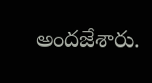అందజేశారు.